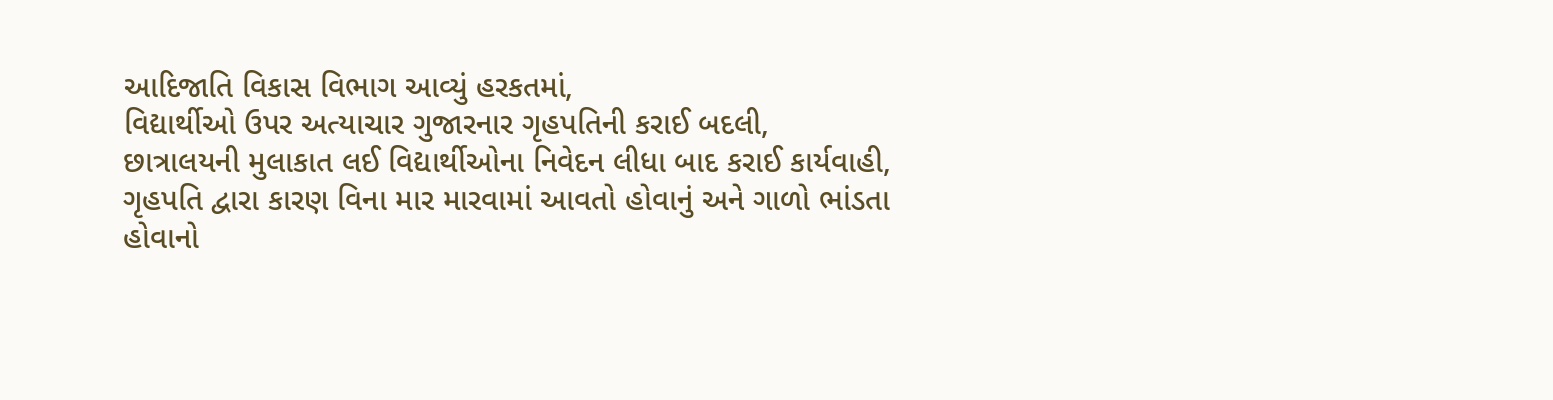આદિજાતિ વિકાસ વિભાગ આવ્યું હરકતમાં,
વિદ્યાર્થીઓ ઉપર અત્યાચાર ગુજારનાર ગૃહપતિની કરાઈ બદલી,
છાત્રાલયની મુલાકાત લઈ વિદ્યાર્થીઓના નિવેદન લીધા બાદ કરાઈ કાર્યવાહી,
ગૃહપતિ દ્વારા કારણ વિના માર મારવામાં આવતો હોવાનું અને ગાળો ભાંડતા હોવાનો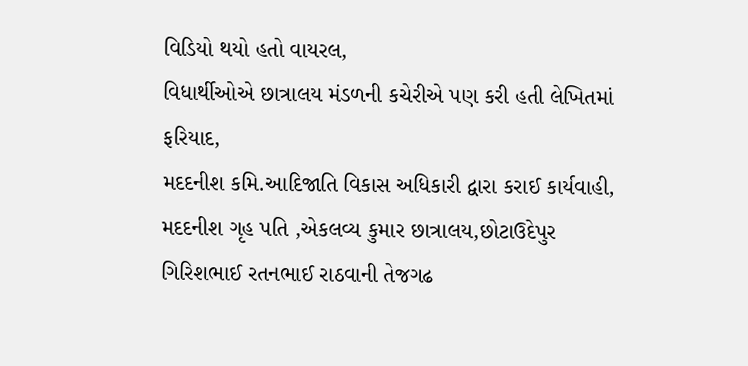વિડિયો થયો હતો વાયરલ,
વિધાર્થીઓએ છાત્રાલય મંડળની કચેરીએ પણ કરી હતી લેખિતમાં ફરિયાદ,
મદદનીશ કમિ.આદિજાતિ વિકાસ અધિકારી દ્વારા કરાઈ કાર્યવાહી,
મદદનીશ ગૃહ પતિ ,એકલવ્ય કુમાર છાત્રાલય,છોટાઉદેપુર ગિરિશભાઈ રતનભાઈ રાઠવાની તેજગઢ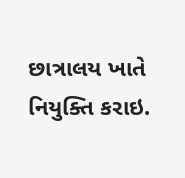છાત્રાલય ખાતે નિયુક્તિ કરાઇ.